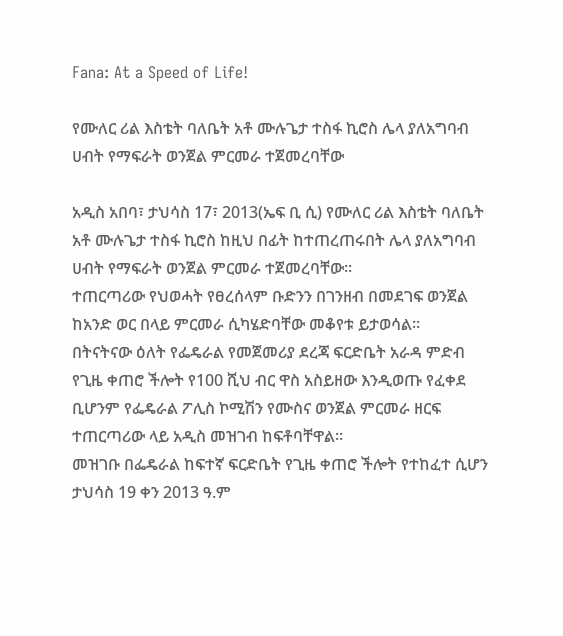Fana: At a Speed of Life!

የሙለር ሪል እስቴት ባለቤት አቶ ሙሉጌታ ተስፋ ኪሮስ ሌላ ያለአግባብ ሀብት የማፍራት ወንጀል ምርመራ ተጀመረባቸው

አዲስ አበባ፣ ታህሳስ 17፣ 2013(ኤፍ ቢ ሲ) የሙለር ሪል እስቴት ባለቤት አቶ ሙሉጌታ ተስፋ ኪሮስ ከዚህ በፊት ከተጠረጠሩበት ሌላ ያለአግባብ ሀብት የማፍራት ወንጀል ምርመራ ተጀመረባቸው፡፡
ተጠርጣሪው የህወሓት የፀረሰላም ቡድንን በገንዘብ በመደገፍ ወንጀል ከአንድ ወር በላይ ምርመራ ሲካሄድባቸው መቆየቱ ይታወሳል፡፡
በትናትናው ዕለት የፌዴራል የመጀመሪያ ደረጃ ፍርድቤት አራዳ ምድብ የጊዜ ቀጠሮ ችሎት የ100 ሺህ ብር ዋስ አስይዘው እንዲወጡ የፈቀደ ቢሆንም የፌዴራል ፖሊስ ኮሚሽን የሙስና ወንጀል ምርመራ ዘርፍ ተጠርጣሪው ላይ አዲስ መዝገብ ከፍቶባቸዋል፡፡
መዝገቡ በፌዴራል ከፍተኛ ፍርድቤት የጊዜ ቀጠሮ ችሎት የተከፈተ ሲሆን ታህሳስ 19 ቀን 2013 ዓ.ም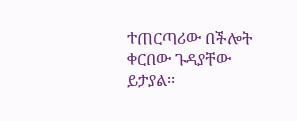ተጠርጣሪው በችሎት ቀርበው ጉዳያቸው ይታያል፡፡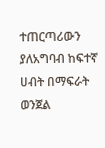ተጠርጣሪውን ያለአግባብ ከፍተኛ ሀብት በማፍራት ወንጀል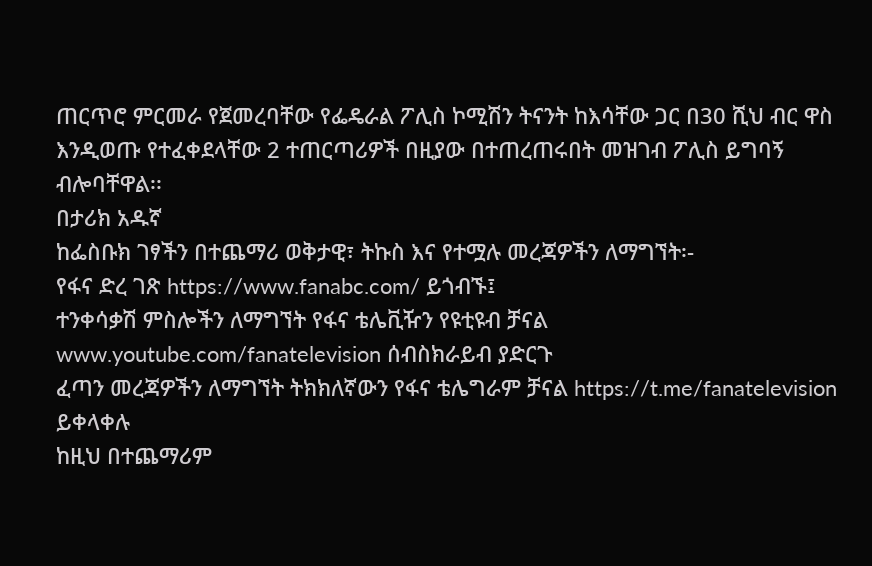ጠርጥሮ ምርመራ የጀመረባቸው የፌዴራል ፖሊስ ኮሚሽን ትናንት ከእሳቸው ጋር በ30 ሺህ ብር ዋስ እንዲወጡ የተፈቀደላቸው 2 ተጠርጣሪዎች በዚያው በተጠረጠሩበት መዝገብ ፖሊስ ይግባኝ ብሎባቸዋል፡፡
በታሪክ አዱኛ
ከፌስቡክ ገፃችን በተጨማሪ ወቅታዊ፣ ትኩስ እና የተሟሉ መረጃዎችን ለማግኘት፡-
የፋና ድረ ገጽ https://www.fanabc.com/ ይጎብኙ፤
ተንቀሳቃሽ ምስሎችን ለማግኘት የፋና ቴሌቪዥን የዩቲዩብ ቻናል www.youtube.com/fanatelevision ሰብስክራይብ ያድርጉ
ፈጣን መረጃዎችን ለማግኘት ትክክለኛውን የፋና ቴሌግራም ቻናል https://t.me/fanatelevision ይቀላቀሉ
ከዚህ በተጨማሪም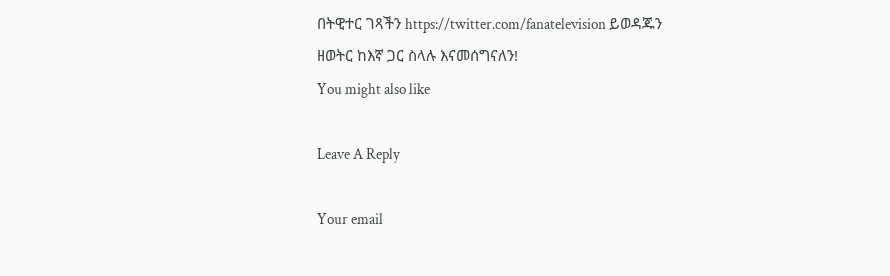በትዊተር ገጻችን https://twitter.com/fanatelevision ይወዳጁን
ዘወትር ከእኛ ጋር ስላሉ እናመሰግናለን!
You might also like

Leave A Reply

Your email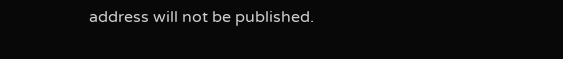address will not be published.